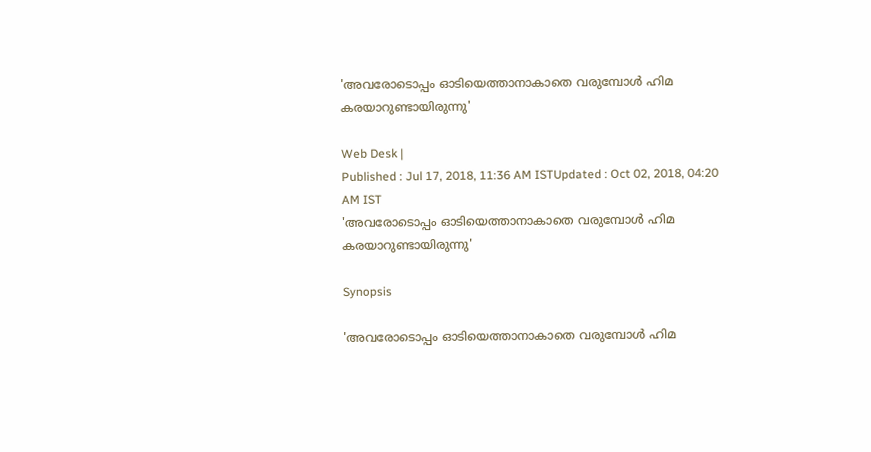'അവരോടൊപ്പം ഓടിയെത്താനാകാതെ വരുമ്പോള്‍ ഹിമ കരയാറുണ്ടായിരുന്നു'

Web Desk |
Published : Jul 17, 2018, 11:36 AM ISTUpdated : Oct 02, 2018, 04:20 AM IST
'അവരോടൊപ്പം ഓടിയെത്താനാകാതെ വരുമ്പോള്‍ ഹിമ കരയാറുണ്ടായിരുന്നു'

Synopsis

'അവരോടൊപ്പം ഓടിയെത്താനാകാതെ വരുമ്പോള്‍ ഹിമ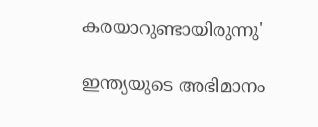കരയാറുണ്ടായിരുന്നു'

ഇന്ത്യയുടെ അഭിമാനം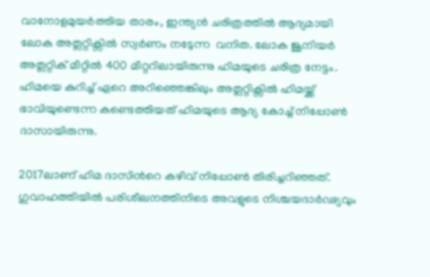വാനോളമുയര്‍ത്തിയ താരം, ഇന്ത്യന്‍ ചരിത്രത്തില്‍ ആദ്യമായി ലോക അത്ലറ്റിക്സില്‍ സ്വര്‍ണം നടേുന്ന  വനിത. ലോക ജൂനിയര്‍ അത്ലറ്റിക് മീറ്റില്‍ 400 മീറ്ററിലായിരുന്നു ഹിമയുടെ ചരിത്ര നേട്ടം. ഹിമയെ കുറിച്ച് ഏറെ അറിഞ്ഞെങ്കിലും അത്ലറ്റിക്സില്‍ ഹിമയ്ക്ക് ഭാവിയുണ്ടെന്ന കണ്ടെത്തിയത് ഹിമയുടെ ആദ്യ കോച്ച് നിപ്പോണ്‍ ദാസായിരുന്നു.

2017ലാണ് ഹിമ ദാസിന്‍റെ കഴിവ് നിപ്പോണ്‍ തിരിച്ചറിഞ്ഞത്. ഗുവാഹത്തിയില്‍ പരിശീലനത്തിനിടെ അവളുടെ നിശ്ചയദാര്‍ഢ്യവും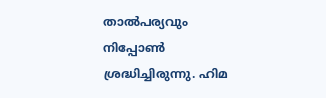താല്‍പര്യവും നിപ്പോണ്‍  ശ്രദ്ധിച്ചിരുന്നു. ഹിമ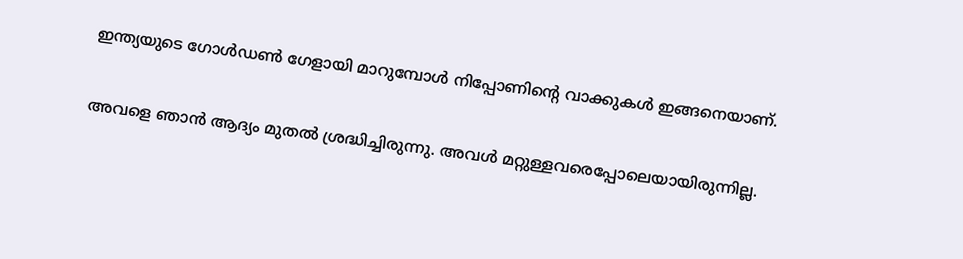ഇന്ത്യയുടെ ഗോള്‍ഡണ്‍ ഗേളായി മാറുമ്പോള്‍ നിപ്പോണിന്‍റെ വാക്കുകള്‍ ഇങ്ങനെയാണ്.

അവളെ ഞാന്‍ ആദ്യം മുതല്‍ ശ്രദ്ധിച്ചിരുന്നു. അവള്‍ മറ്റുള്ളവരെപ്പോലെയായിരുന്നില്ല.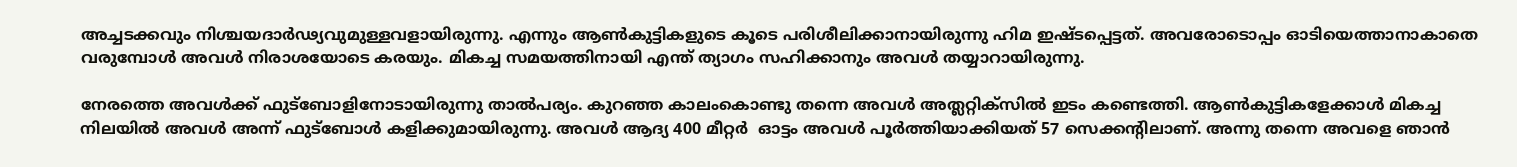അച്ചടക്കവും നിശ്ചയദാര്‍ഢ്യവുമുള്ളവളായിരുന്നു. എന്നും ആണ്‍കുട്ടികളുടെ കൂടെ പരിശീലിക്കാനായിരുന്നു ഹിമ ഇഷ്ടപ്പെട്ടത്. അവരോടൊപ്പം ഓടിയെത്താനാകാതെ വരുമ്പോള്‍ അവള്‍ നിരാശയോടെ കരയും. മികച്ച സമയത്തിനായി എന്ത് ത്യാഗം സഹിക്കാനും അവള്‍ തയ്യാറായിരുന്നു.

നേരത്തെ അവള്‍ക്ക് ഫുട്ബോളിനോടായിരുന്നു താല്‍പര്യം. കുറഞ്ഞ കാലംകൊണ്ടു തന്നെ അവള്‍ അത്ലറ്റിക്സില്‍ ഇടം കണ്ടെത്തി. ആണ്‍കുട്ടികളേക്കാള്‍ മികച്ച നിലയില്‍ അവള്‍ അന്ന് ഫുട്ബോള്‍ കളിക്കുമായിരുന്നു. അവള്‍ ആദ്യ 400 മീറ്റര്‍  ഓട്ടം അവള്‍ പൂര്‍ത്തിയാക്കിയത് 57 സെക്കന്‍റിലാണ്. അന്നു തന്നെ അവളെ ഞാന്‍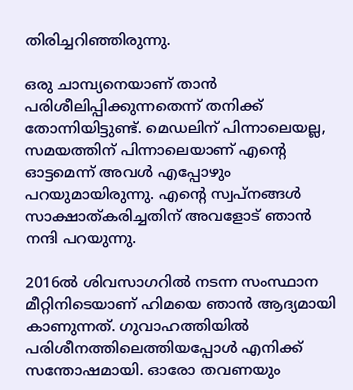തിരിച്ചറിഞ്ഞിരുന്നു.

ഒരു ചാമ്പ്യനെയാണ് താന്‍ പരിശീലിപ്പിക്കുന്നതെന്ന് തനിക്ക് തോന്നിയിട്ടുണ്ട്. മെഡലിന് പിന്നാലെയല്ല, സമയത്തിന് പിന്നാലെയാണ് എന്‍റെ ഓട്ടമെന്ന് അവള്‍ എപ്പോഴും പറയുമായിരുന്നു. എന്‍റെ സ്വപ്നങ്ങള്‍ സാക്ഷാത്കരിച്ചതിന് അവളോട് ഞാന്‍ നന്ദി പറയുന്നു.

2016ല്‍ ശിവസാഗറില്‍ നടന്ന സംസ്ഥാന മീറ്റിനിടെയാണ് ഹിമയെ ഞാന്‍ ആദ്യമായി കാണുന്നത്. ഗുവാഹത്തിയില്‍ പരിശീനത്തിലെത്തിയപ്പോള്‍ എനിക്ക് സന്തോഷമായി. ഓരോ തവണയും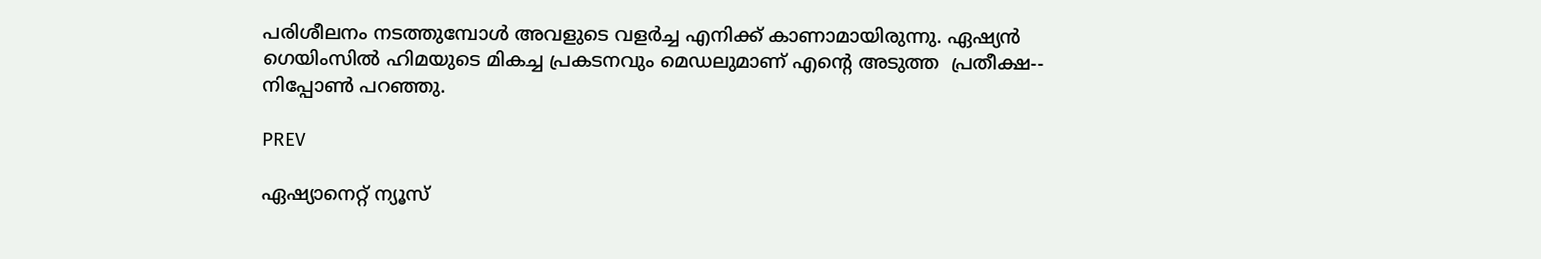പരിശീലനം നടത്തുമ്പോള്‍ അവളുടെ വളര്‍ച്ച എനിക്ക് കാണാമായിരുന്നു. ഏഷ്യന്‍ ഗെയിംസില്‍ ഹിമയുടെ മികച്ച പ്രകടനവും മെഡലുമാണ് എന്‍റെ അടുത്ത  പ്രതീക്ഷ-- നിപ്പോണ്‍ പറഞ്ഞു.

PREV

ഏഷ്യാനെറ്റ് ന്യൂസ്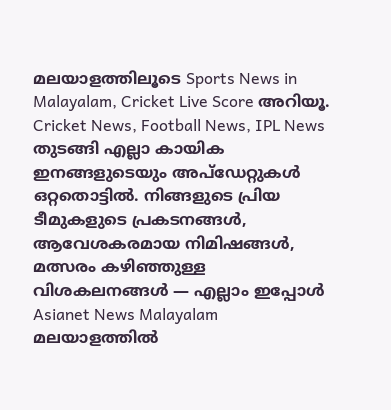മലയാളത്തിലൂടെ Sports News in Malayalam, Cricket Live Score അറിയൂ. Cricket News, Football News, IPL News തുടങ്ങി എല്ലാ കായിക ഇനങ്ങളുടെയും അപ്‌ഡേറ്റുകൾ ഒറ്റതൊട്ടിൽ. നിങ്ങളുടെ പ്രിയ ടീമുകളുടെ പ്രകടനങ്ങൾ, ആവേശകരമായ നിമിഷങ്ങൾ, മത്സരം കഴിഞ്ഞുള്ള വിശകലനങ്ങൾ — എല്ലാം ഇപ്പോൾ Asianet News Malayalam മലയാളത്തിൽ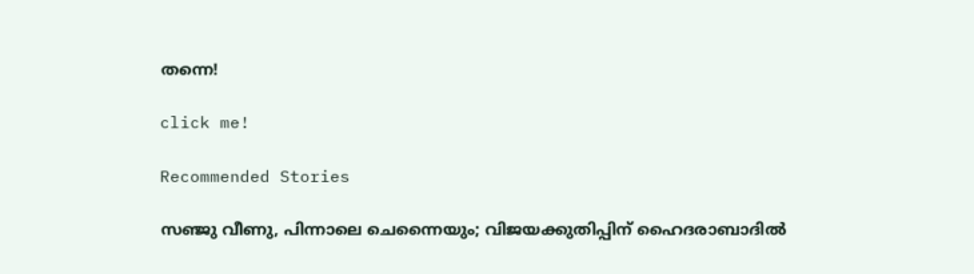തന്നെ!

click me!

Recommended Stories

സഞ്ജു വീണു, പിന്നാലെ ചെന്നൈയും; വിജയക്കുതിപ്പിന് ഹൈദരാബാദിൽ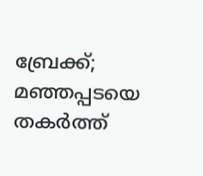ബ്രേക്ക്; മഞ്ഞപ്പടയെ തകർത്ത്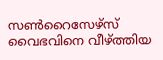സൺറൈസേഴ്‌സ്
വൈഭവിനെ വീഴ്ത്തിയ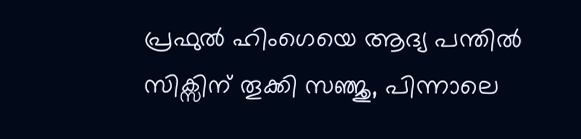പ്രഫുല്‍ ഹിംഗെയെ ആദ്യ പന്തിൽ സിക്സിന് തൂക്കി സഞ്ജു, പിന്നാലെ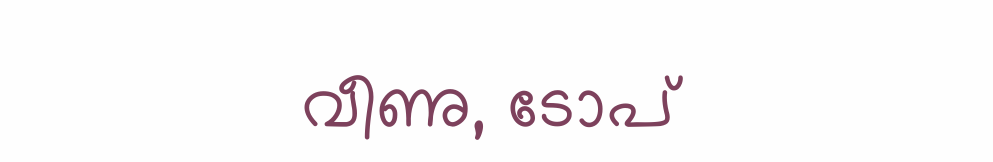വീണു, ടോപ്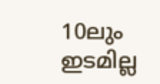10ലും ഇടമില്ല